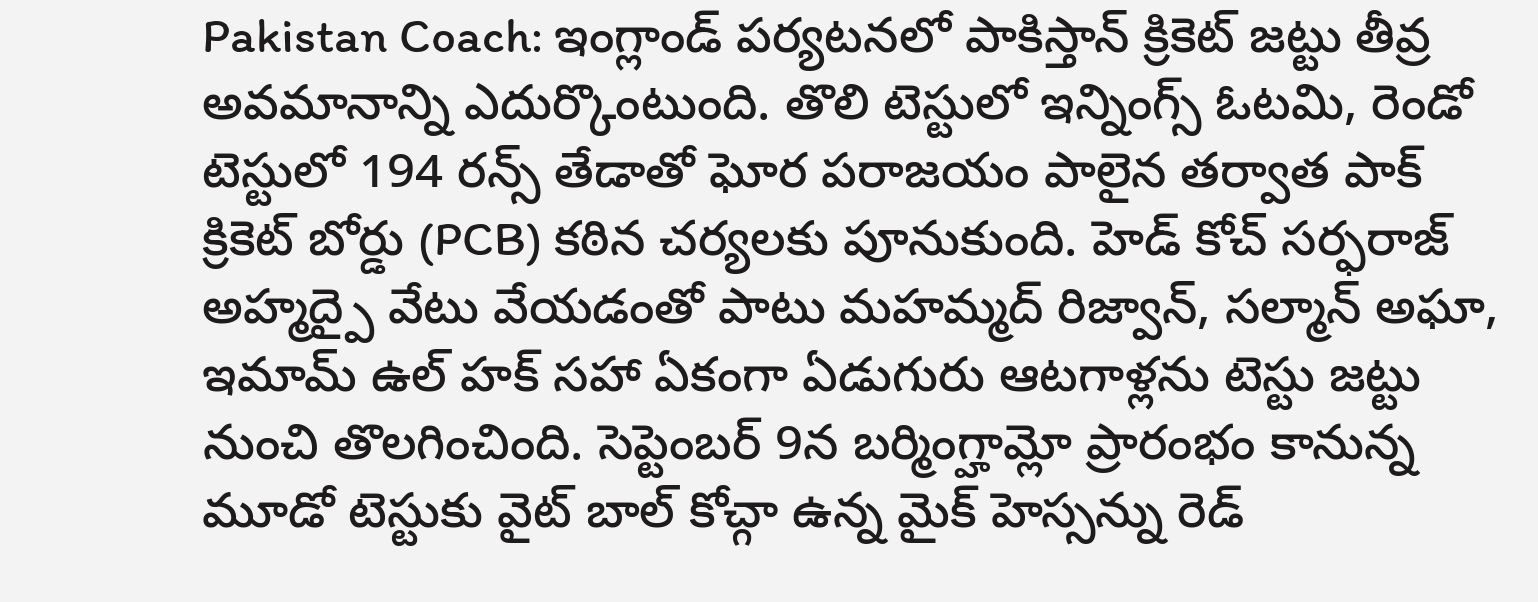Pakistan Coach: ఇంగ్లాండ్ పర్యటనలో పాకిస్తాన్ క్రికెట్ జట్టు తీవ్ర అవమానాన్ని ఎదుర్కొంటుంది. తొలి టెస్టులో ఇన్నింగ్స్ ఓటమి, రెండో టెస్టులో 194 రన్స్ తేడాతో ఘోర పరాజయం పాలైన తర్వాత పాక్ క్రికెట్ బోర్డు (PCB) కఠిన చర్యలకు పూనుకుంది. హెడ్ కోచ్ సర్ఫరాజ్ అహ్మద్పై వేటు వేయడంతో పాటు మహమ్మద్ రిజ్వాన్, సల్మాన్ అఘా, ఇమామ్ ఉల్ హక్ సహా ఏకంగా ఏడుగురు ఆటగాళ్లను టెస్టు జట్టు నుంచి తొలగించింది. సెప్టెంబర్ 9న బర్మింగ్హామ్లో ప్రారంభం కానున్న మూడో టెస్టుకు వైట్ బాల్ కోచ్గా ఉన్న మైక్ హెస్సన్ను రెడ్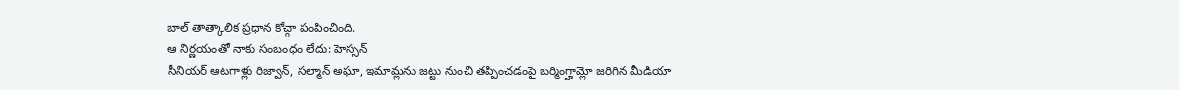బాల్ తాత్కాలిక ప్రధాన కోచ్గా పంపించింది.
ఆ నిర్ణయంతో నాకు సంబంధం లేదు: హెస్సన్
సీనియర్ ఆటగాళ్లు రిజ్వాన్, సల్మాన్ అఘా, ఇమామ్లను జట్టు నుంచి తప్పించడంపై బర్మింగ్హామ్లో జరిగిన మీడియా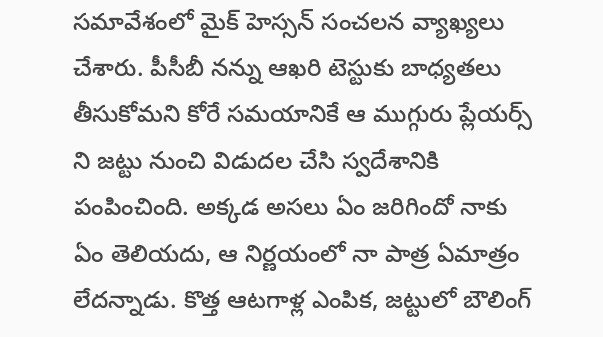సమావేశంలో మైక్ హెస్సన్ సంచలన వ్యాఖ్యలు చేశారు. పీసీబీ నన్ను ఆఖరి టెస్టుకు బాధ్యతలు తీసుకోమని కోరే సమయానికే ఆ ముగ్గురు ప్లేయర్స్ ని జట్టు నుంచి విడుదల చేసి స్వదేశానికి పంపించింది. అక్కడ అసలు ఏం జరిగిందో నాకు ఏం తెలియదు, ఆ నిర్ణయంలో నా పాత్ర ఏమాత్రం లేదన్నాడు. కొత్త ఆటగాళ్ల ఎంపిక, జట్టులో బౌలింగ్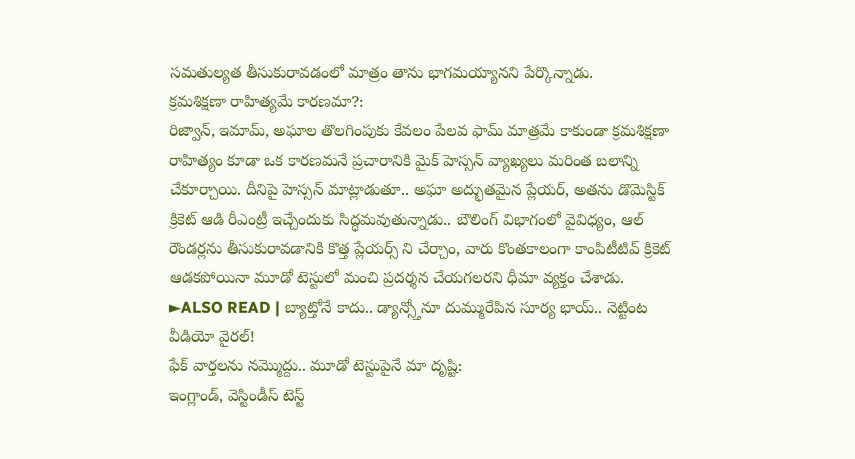సమతుల్యత తీసుకురావడంలో మాత్రం తాను భాగమయ్యానని పేర్కొన్నాడు.
క్రమశిక్షణా రాహిత్యమే కారణమా?:
రిజ్వాన్, ఇమామ్, అఘాల తొలగింపుకు కేవలం పేలవ ఫామ్ మాత్రమే కాకుండా క్రమశిక్షణా రాహిత్యం కూడా ఒక కారణమనే ప్రచారానికి మైక్ హెస్సన్ వ్యాఖ్యలు మరింత బలాన్ని చేకూర్చాయి. దీనిపై హెస్సన్ మాట్లాడుతూ.. అఘా అద్భుతమైన ప్లేయర్, అతను డొమెస్టిక్ క్రికెట్ ఆడి రీఎంట్రీ ఇచ్చేందుకు సిద్ధమవుతున్నాడు.. బౌలింగ్ విభాగంలో వైవిధ్యం, ఆల్ రౌండర్లను తీసుకురావడానికి కొత్త ప్లేయర్స్ ని చేర్చాం, వారు కొంతకాలంగా కాంపిటీటివ్ క్రికెట్ ఆడకపోయినా మూడో టెస్టులో మంచి ప్రదర్శన చేయగలరని ధీమా వ్యక్తం చేశాడు.
►ALSO READ | బ్యాట్తోనే కాదు.. డ్యాన్స్తోనూ దుమ్మురేపిన సూర్య భాయ్.. నెట్టింట వీడియో వైరల్!
ఫేక్ వార్తలను నమ్మొద్దు.. మూడో టెస్టుపైనే మా దృష్టి:
ఇంగ్లాండ్, వెస్టిండీస్ టెస్ట్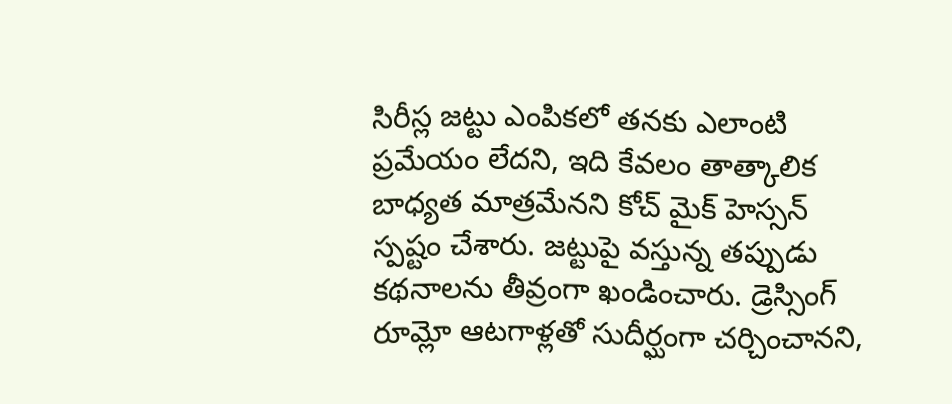సిరీస్ల జట్టు ఎంపికలో తనకు ఎలాంటి ప్రమేయం లేదని, ఇది కేవలం తాత్కాలిక బాధ్యత మాత్రమేనని కోచ్ మైక్ హెస్సన్ స్పష్టం చేశారు. జట్టుపై వస్తున్న తప్పుడు కథనాలను తీవ్రంగా ఖండించారు. డ్రెస్సింగ్ రూమ్లో ఆటగాళ్లతో సుదీర్ఘంగా చర్చించానని,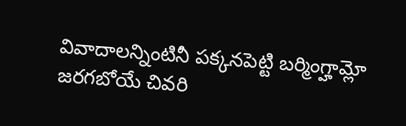వివాదాలన్నింటినీ పక్కనపెట్టి బర్మింగ్హామ్లో జరగబోయే చివరి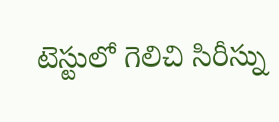టెస్టులో గెలిచి సిరీస్ను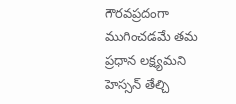గౌరవప్రదంగా ముగించడమే తమ ప్రధాన లక్ష్యమని హెస్సన్ తేల్చి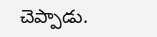చెప్పాడు.